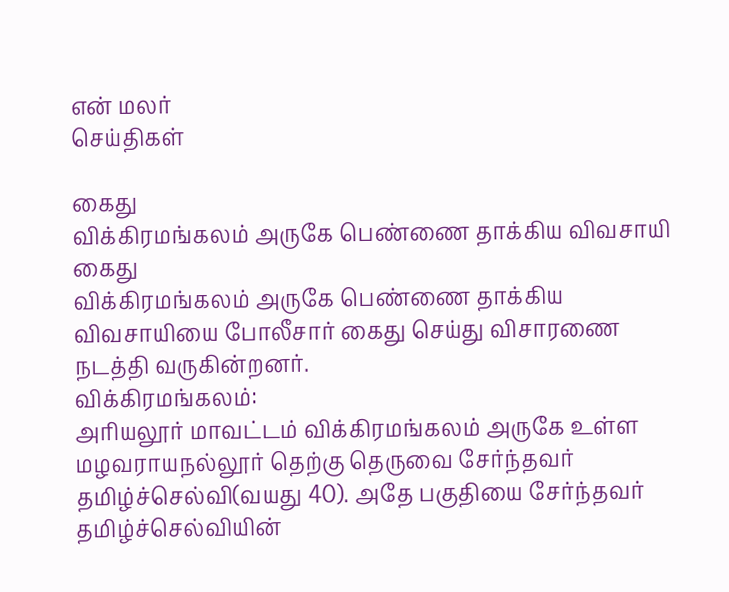என் மலர்
செய்திகள்

கைது
விக்கிரமங்கலம் அருகே பெண்ணை தாக்கிய விவசாயி கைது
விக்கிரமங்கலம் அருகே பெண்ணை தாக்கிய விவசாயியை போலீசார் கைது செய்து விசாரணை நடத்தி வருகின்றனர்.
விக்கிரமங்கலம்:
அரியலூர் மாவட்டம் விக்கிரமங்கலம் அருகே உள்ள மழவராயநல்லூர் தெற்கு தெருவை சேர்ந்தவர் தமிழ்ச்செல்வி(வயது 40). அதே பகுதியை சேர்ந்தவர் தமிழ்ச்செல்வியின்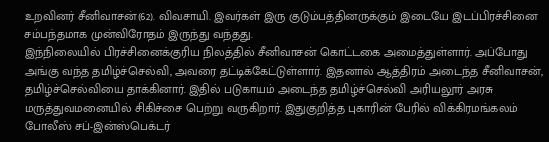உறவினர் சீனிவாசன்(62). விவசாயி. இவர்கள் இரு குடும்பத்தினருக்கும் இடையே இடப்பிரச்சினை சம்பந்தமாக முன்விரோதம் இருந்து வந்தது.
இந்நிலையில் பிரச்சினைக்குரிய நிலத்தில் சீனிவாசன் கொட்டகை அமைத்துள்ளார். அப்போது அங்கு வந்த தமிழ்ச்செல்வி, அவரை தட்டிக்கேட்டுள்ளார். இதனால் ஆத்திரம் அடைந்த சீனிவாசன், தமிழ்ச்செல்வியை தாக்கினார். இதில் படுகாயம் அடைந்த தமிழ்ச்செல்வி அரியலூர் அரசு மருத்துவமனையில் சிகிச்சை பெற்று வருகிறார். இதுகுறித்த புகாரின் பேரில் விக்கிரமங்கலம் போலீஸ் சப்-இன்ஸ்பெக்டர்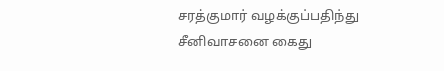சரத்குமார் வழக்குப்பதிந்து சீனிவாசனை கைது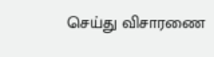செய்து விசாரணை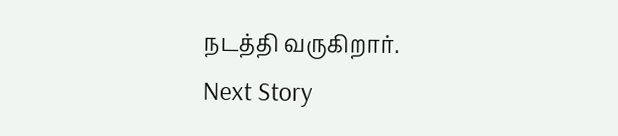நடத்தி வருகிறார்.
Next Story